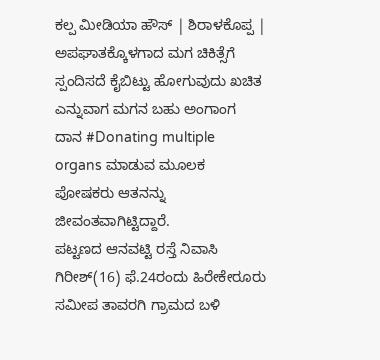ಕಲ್ಪ ಮೀಡಿಯಾ ಹೌಸ್ | ಶಿರಾಳಕೊಪ್ಪ |
ಅಪಘಾತಕ್ಕೊಳಗಾದ ಮಗ ಚಿಕಿತ್ಸೆಗೆ ಸ್ಪಂದಿಸದೆ ಕೈಬಿಟ್ಟು ಹೋಗುವುದು ಖಚಿತ ಎನ್ನುವಾಗ ಮಗನ ಬಹು ಅಂಗಾಂಗ ದಾನ #Donating multiple organs ಮಾಡುವ ಮೂಲಕ ಪೋಷಕರು ಆತನನ್ನು ಜೀವಂತವಾಗಿಟ್ಟಿದ್ದಾರೆ.
ಪಟ್ಟಣದ ಆನವಟ್ಟಿ ರಸ್ತೆ ನಿವಾಸಿ ಗಿರೀಶ್(16) ಫೆ.24ರಂದು ಹಿರೇಕೇರೂರು ಸಮೀಪ ತಾವರಗಿ ಗ್ರಾಮದ ಬಳಿ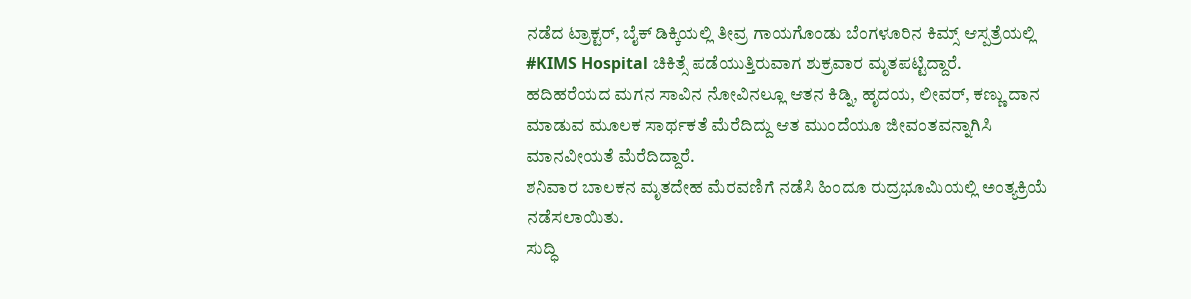ನಡೆದ ಟ್ರಾಕ್ಟರ್, ಬೈಕ್ ಡಿಕ್ಕಿಯಲ್ಲಿ ತೀವ್ರ ಗಾಯಗೊಂಡು ಬೆಂಗಳೂರಿನ ಕಿಮ್ಸ್ ಆಸ್ಪತ್ರೆಯಲ್ಲಿ #KIMS Hospital ಚಿಕಿತ್ಸೆ ಪಡೆಯುತ್ತಿರುವಾಗ ಶುಕ್ರವಾರ ಮೃತಪಟ್ಟಿದ್ದಾರೆ.
ಹದಿಹರೆಯದ ಮಗನ ಸಾವಿನ ನೋವಿನಲ್ಲೂ ಆತನ ಕಿಡ್ನಿ, ಹೃದಯ, ಲೀವರ್, ಕಣ್ಣು ದಾನ ಮಾಡುವ ಮೂಲಕ ಸಾರ್ಥಕತೆ ಮೆರೆದಿದ್ದು ಆತ ಮುಂದೆಯೂ ಜೀವಂತವನ್ನಾಗಿಸಿ ಮಾನವೀಯತೆ ಮೆರೆದಿದ್ದಾರೆ.
ಶನಿವಾರ ಬಾಲಕನ ಮೃತದೇಹ ಮೆರವಣಿಗೆ ನಡೆಸಿ ಹಿಂದೂ ರುದ್ರಭೂಮಿಯಲ್ಲಿ ಅಂತ್ಯಕ್ರಿಯೆ ನಡೆಸಲಾಯಿತು.
ಸುದ್ಧಿ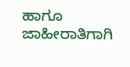ಹಾಗೂ ಜಾಹೀರಾತಿಗಾಗಿ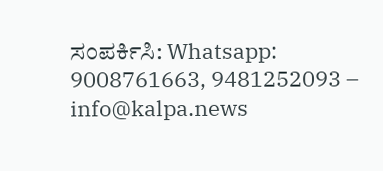ಸಂಪರ್ಕಿಸಿ: Whatsapp: 9008761663, 9481252093 – info@kalpa.news